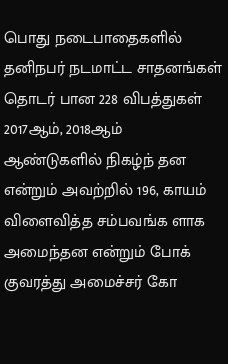பொது நடைபாதைகளில் தனிநபர் நடமாட்ட சாதனங்கள் தொடர் பான 228 விபத்துகள் 2017ஆம், 2018ஆம் ஆண்டுகளில் நிகழ்ந் தன என்றும் அவற்றில் 196, காயம் விளைவித்த சம்பவங்க ளாக அமைந்தன என்றும் போக் குவரத்து அமைச்சர் கோ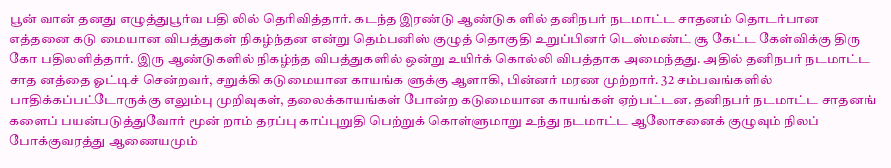பூன் வான் தனது எழுத்துபூர்வ பதி லில் தெரிவித்தார். கடந்த இரண்டு ஆண்டுக ளில் தனிநபர் நடமாட்ட சாதனம் தொடர்பான எத்தனை கடு மையான விபத்துகள் நிகழ்ந்தன என்று தெம்பனிஸ் குழுத் தொகுதி உறுப்பினர் டெஸ்மண்ட் சூ கேட்ட கேள்விக்கு திரு கோ பதிலளித்தார். இரு ஆண்டுகளில் நிகழ்ந்த விபத்துகளில் ஒன்று உயிர்க் கொல்லி விபத்தாக அமைந்தது. அதில் தனிநபர் நடமாட்ட சாத னத்தை ஓட்டிச் சென்றவர், சறுக்கி கடுமையான காயங்க ளுக்கு ஆளாகி, பின்னர் மரண முற்றார். 32 சம்பவங்களில் பாதிக்கப்பட்டோருக்கு எலும்பு முறிவுகள், தலைக்காயங்கள் போன்ற கடுமையான காயங்கள் ஏற்பட்டன. தனிநபர் நடமாட்ட சாதனங் களைப் பயன்படுத்துவோர் மூன் றாம் தரப்பு காப்புறுதி பெற்றுக் கொள்ளுமாறு உந்து நடமாட்ட ஆலோசனைக் குழுவும் நிலப் போக்குவரத்து ஆணையமும்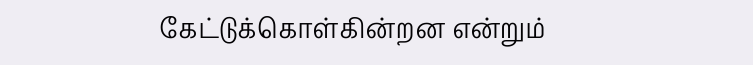கேட்டுக்கொள்கின்றன என்றும்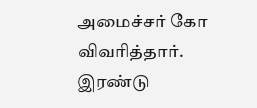அமைச்சர் கோ விவரித்தார்.
இரண்டு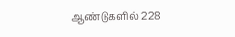ஆண்டுகளில் 228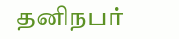தனிநபர்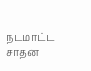நடமாட்ட சாதன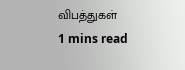விபத்துகள்
1 mins read